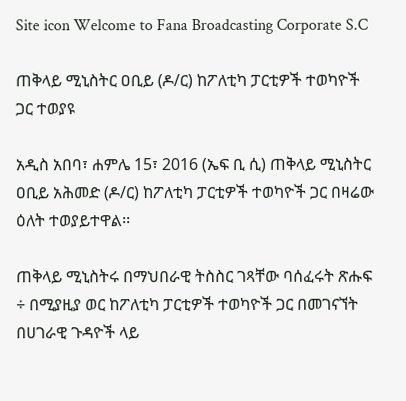Site icon Welcome to Fana Broadcasting Corporate S.C

ጠቅላይ ሚኒስትር ዐቢይ (ዶ/ር) ከፖለቲካ ፓርቲዎች ተወካዮች ጋር ተወያዩ

አዲስ አበባ፣ ሐምሌ 15፣ 2016 (ኤፍ ቢ ሲ) ጠቅላይ ሚኒስትር ዐቢይ አሕመድ (ዶ/ር) ከፖለቲካ ፓርቲዎች ተወካዮች ጋር በዛሬው ዕለት ተወያይተዋል፡፡

ጠቅላይ ሚኒስትሩ በማህበራዊ ትስስር ገጻቸው ባሰፈሩት ጽሑፍ ÷ በሚያዚያ ወር ከፖለቲካ ፓርቲዎች ተወካዮች ጋር በመገናኘት በሀገራዊ ጉዳዮች ላይ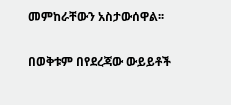መምከራቸውን አስታውሰዋል፡፡

በወቅቱም በየደረጃው ውይይቶች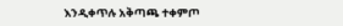እንዲቀጥሉ አቅጣጫ ተቀምጦ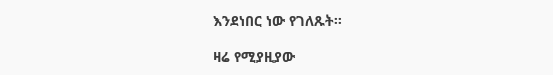እንደነበር ነው የገለጹት፡፡

ዛሬ የሚያዚያው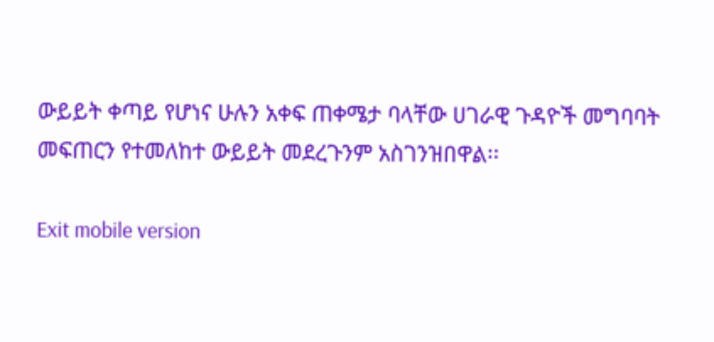ውይይት ቀጣይ የሆነና ሁሉን አቀፍ ጠቀሜታ ባላቸው ሀገራዊ ጉዳዮች መግባባት መፍጠርን የተመለከተ ውይይት መደረጉንም አስገንዝበዋል፡፡

Exit mobile version